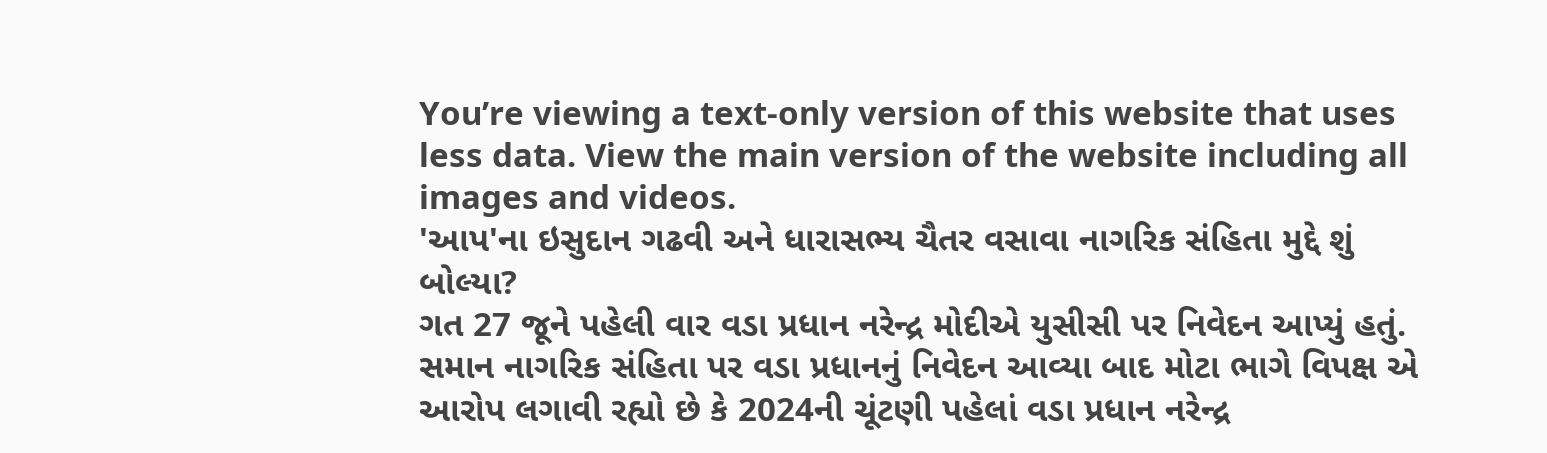You’re viewing a text-only version of this website that uses less data. View the main version of the website including all images and videos.
'આપ'ના ઇસુદાન ગઢવી અને ધારાસભ્ય ચૈતર વસાવા નાગરિક સંહિતા મુદ્દે શું બોલ્યા?
ગત 27 જૂને પહેલી વાર વડા પ્રધાન નરેન્દ્ર મોદીએ યુસીસી પર નિવેદન આપ્યું હતું.
સમાન નાગરિક સંહિતા પર વડા પ્રધાનનું નિવેદન આવ્યા બાદ મોટા ભાગે વિપક્ષ એ આરોપ લગાવી રહ્યો છે કે 2024ની ચૂંટણી પહેલાં વડા પ્રધાન નરેન્દ્ર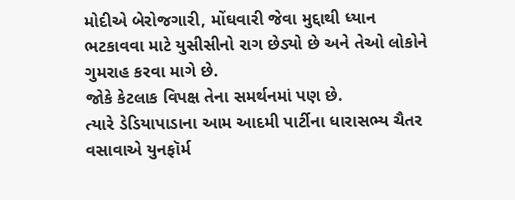મોદીએ બેરોજગારી, મોંઘવારી જેવા મુદ્દાથી ધ્યાન ભટકાવવા માટે યુસીસીનો રાગ છેડ્યો છે અને તેઓ લોકોને ગુમરાહ કરવા માગે છે.
જોકે કેટલાક વિપક્ષ તેના સમર્થનમાં પણ છે.
ત્યારે ડેડિયાપાડાના આમ આદમી પાર્ટીના ધારાસભ્ય ચૈતર વસાવાએ યુનફૉર્મ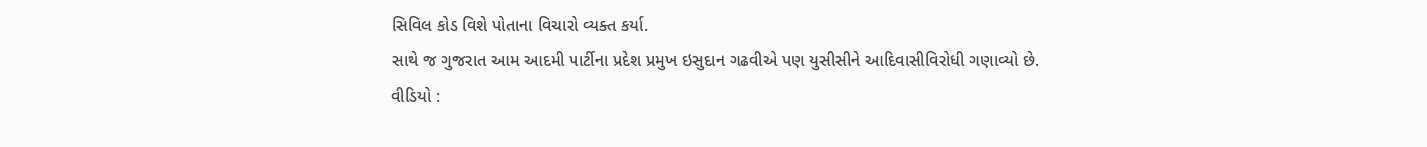સિવિલ કોડ વિશે પોતાના વિચારો વ્યક્ત કર્યા.
સાથે જ ગુજરાત આમ આદમી પાર્ટીના પ્રદેશ પ્રમુખ ઇસુદાન ગઢવીએ પણ યુસીસીને આદિવાસીવિરોધી ગણાવ્યો છે.
વીડિયો :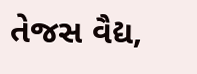તેજસ વૈદ્ય,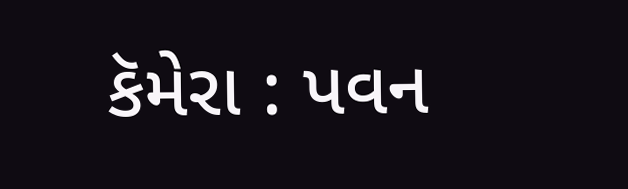કૅમેરા : પવન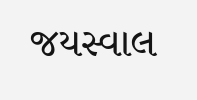જયસ્વાલ